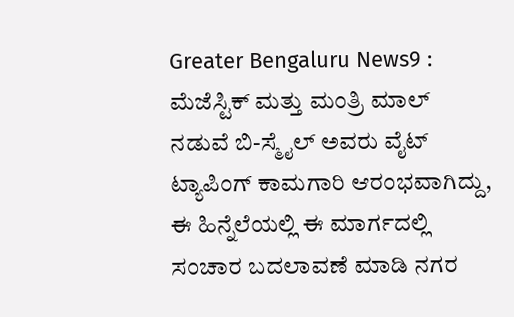Greater Bengaluru News9 : ಮೆಜೆಸ್ಟಿಕ್ ಮತ್ತು ಮಂತ್ರಿ ಮಾಲ್ ನಡುವೆ ಬಿ-ಸ್ಮೈಲ್ ಅವರು ವೈಟ್ ಟ್ಯಾಪಿಂಗ್ ಕಾಮಗಾರಿ ಆರಂಭವಾಗಿದ್ದು, ಈ ಹಿನ್ನೆಲೆಯಲ್ಲಿ ಈ ಮಾರ್ಗದಲ್ಲಿ ಸಂಚಾರ ಬದಲಾವಣೆ ಮಾಡಿ ನಗರ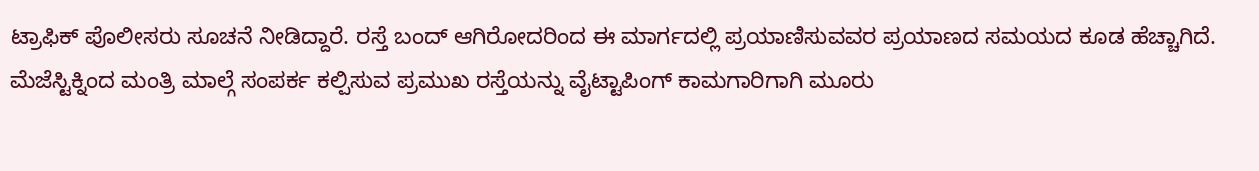ಟ್ರಾಫಿಕ್ ಪೊಲೀಸರು ಸೂಚನೆ ನೀಡಿದ್ದಾರೆ. ರಸ್ತೆ ಬಂದ್ ಆಗಿರೋದರಿಂದ ಈ ಮಾರ್ಗದಲ್ಲಿ ಪ್ರಯಾಣಿಸುವವರ ಪ್ರಯಾಣದ ಸಮಯದ ಕೂಡ ಹೆಚ್ಚಾಗಿದೆ.
ಮೆಜೆಸ್ಟಿಕ್ನಿಂದ ಮಂತ್ರಿ ಮಾಲ್ಗೆ ಸಂಪರ್ಕ ಕಲ್ಪಿಸುವ ಪ್ರಮುಖ ರಸ್ತೆಯನ್ನು ವೈಟ್ಟಾಪಿಂಗ್ ಕಾಮಗಾರಿಗಾಗಿ ಮೂರು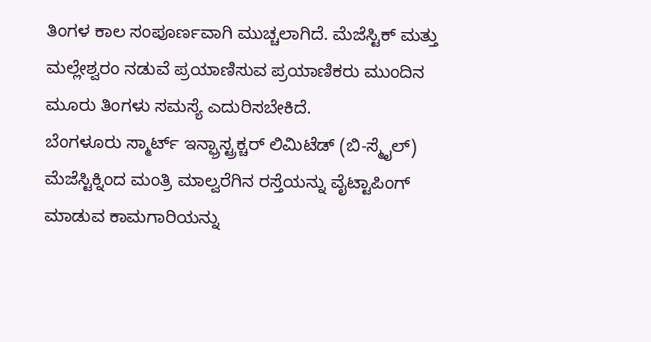ತಿಂಗಳ ಕಾಲ ಸಂಪೂರ್ಣವಾಗಿ ಮುಚ್ಚಲಾಗಿದೆ. ಮೆಜೆಸ್ಟಿಕ್ ಮತ್ತು ಮಲ್ಲೇಶ್ವರಂ ನಡುವೆ ಪ್ರಯಾಣಿಸುವ ಪ್ರಯಾಣಿಕರು ಮುಂದಿನ ಮೂರು ತಿಂಗಳು ಸಮಸ್ಯೆ ಎದುರಿಸಬೇಕಿದೆ.
ಬೆಂಗಳೂರು ಸ್ಮಾರ್ಟ್ ಇನ್ಫ್ರಾಸ್ಟ್ರಕ್ಚರ್ ಲಿಮಿಟೆಡ್ (ಬಿ-ಸ್ಮೈಲ್) ಮೆಜೆಸ್ಟಿಕ್ನಿಂದ ಮಂತ್ರಿ ಮಾಲ್ವರೆಗಿನ ರಸ್ತೆಯನ್ನು ವೈಟ್ಟಾಪಿಂಗ್ ಮಾಡುವ ಕಾಮಗಾರಿಯನ್ನು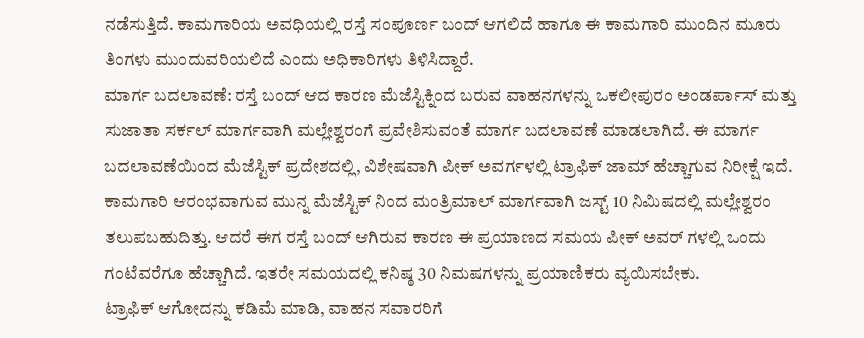ನಡೆಸುತ್ತಿದೆ. ಕಾಮಗಾರಿಯ ಅವಧಿಯಲ್ಲಿ ರಸ್ತೆ ಸಂಪೂರ್ಣ ಬಂದ್ ಆಗಲಿದೆ ಹಾಗೂ ಈ ಕಾಮಗಾರಿ ಮುಂದಿನ ಮೂರು ತಿಂಗಳು ಮುಂದುವರಿಯಲಿದೆ ಎಂದು ಅಧಿಕಾರಿಗಳು ತಿಳಿಸಿದ್ದಾರೆ.
ಮಾರ್ಗ ಬದಲಾವಣೆ: ರಸ್ತೆ ಬಂದ್ ಆದ ಕಾರಣ ಮೆಜೆಸ್ಟಿಕ್ನಿಂದ ಬರುವ ವಾಹನಗಳನ್ನು ಒಕಲೀಪುರಂ ಅಂಡರ್ಪಾಸ್ ಮತ್ತು ಸುಜಾತಾ ಸರ್ಕಲ್ ಮಾರ್ಗವಾಗಿ ಮಲ್ಲೇಶ್ವರಂಗೆ ಪ್ರವೇಶಿಸುವಂತೆ ಮಾರ್ಗ ಬದಲಾವಣೆ ಮಾಡಲಾಗಿದೆ. ಈ ಮಾರ್ಗ ಬದಲಾವಣೆಯಿಂದ ಮೆಜೆಸ್ಟಿಕ್ ಪ್ರದೇಶದಲ್ಲಿ, ವಿಶೇಷವಾಗಿ ಪೀಕ್ ಅವರ್ಗಳಲ್ಲಿ ಟ್ರಾಫಿಕ್ ಜಾಮ್ ಹೆಚ್ಚಾಗುವ ನಿರೀಕ್ಷೆ ಇದೆ.
ಕಾಮಗಾರಿ ಆರಂಭವಾಗುವ ಮುನ್ನ ಮೆಜೆಸ್ಟಿಕ್ ನಿಂದ ಮಂತ್ರಿಮಾಲ್ ಮಾರ್ಗವಾಗಿ ಜಸ್ಟ್ 10 ನಿಮಿಷದಲ್ಲಿ ಮಲ್ಲೇಶ್ವರಂ ತಲುಪಬಹುದಿತ್ತು. ಆದರೆ ಈಗ ರಸ್ತೆ ಬಂದ್ ಆಗಿರುವ ಕಾರಣ ಈ ಪ್ರಯಾಣದ ಸಮಯ ಪೀಕ್ ಅವರ್ ಗಳಲ್ಲಿ ಒಂದು ಗಂಟೆವರೆಗೂ ಹೆಚ್ಚಾಗಿದೆ. ಇತರೇ ಸಮಯದಲ್ಲಿ ಕನಿಷ್ಠ 30 ನಿಮಷಗಳನ್ನು ಪ್ರಯಾಣಿಕರು ವ್ಯಯಿಸಬೇಕು.
ಟ್ರಾಫಿಕ್ ಆಗೋದನ್ನು ಕಡಿಮೆ ಮಾಡಿ, ವಾಹನ ಸವಾರರಿಗೆ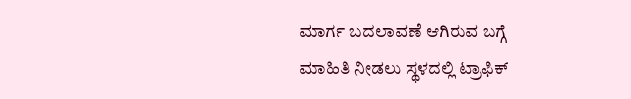ಮಾರ್ಗ ಬದಲಾವಣೆ ಆಗಿರುವ ಬಗ್ಗೆ ಮಾಹಿತಿ ನೀಡಲು ಸ್ಥಳದಲ್ಲಿ ಟ್ರಾಫಿಕ್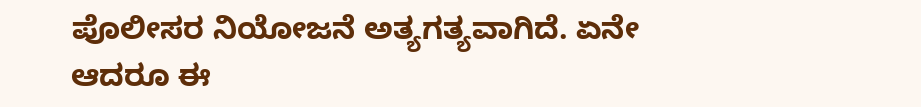ಪೊಲೀಸರ ನಿಯೋಜನೆ ಅತ್ಯಗತ್ಯವಾಗಿದೆ. ಏನೇ ಆದರೂ ಈ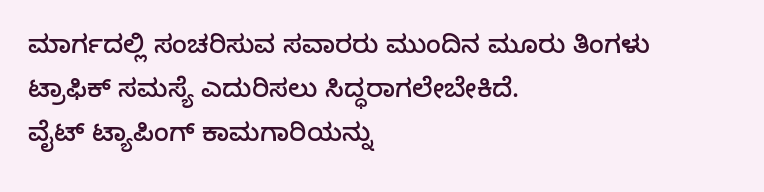ಮಾರ್ಗದಲ್ಲಿ ಸಂಚರಿಸುವ ಸವಾರರು ಮುಂದಿನ ಮೂರು ತಿಂಗಳು ಟ್ರಾಫಿಕ್ ಸಮಸ್ಯೆ ಎದುರಿಸಲು ಸಿದ್ಧರಾಗಲೇಬೇಕಿದೆ.
ವೈಟ್ ಟ್ಯಾಪಿಂಗ್ ಕಾಮಗಾರಿಯನ್ನು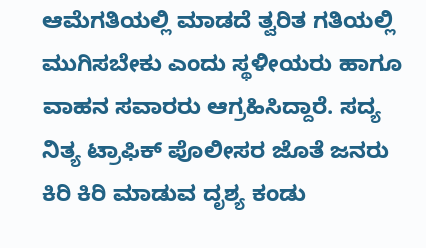ಆಮೆಗತಿಯಲ್ಲಿ ಮಾಡದೆ ತ್ವರಿತ ಗತಿಯಲ್ಲಿ ಮುಗಿಸಬೇಕು ಎಂದು ಸ್ಥಳೀಯರು ಹಾಗೂ ವಾಹನ ಸವಾರರು ಆಗ್ರಹಿಸಿದ್ದಾರೆ. ಸದ್ಯ ನಿತ್ಯ ಟ್ರಾಫಿಕ್ ಪೊಲೀಸರ ಜೊತೆ ಜನರು ಕಿರಿ ಕಿರಿ ಮಾಡುವ ದೃಶ್ಯ ಕಂಡು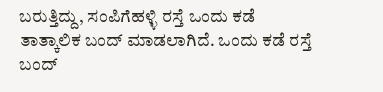ಬರುತ್ತಿದ್ದು, ಸಂಪಿಗೆಹಳ್ಳಿ ರಸ್ತೆ ಒಂದು ಕಡೆ ತಾತ್ಕಾಲಿಕ ಬಂದ್ ಮಾಡಲಾಗಿದೆ. ಒಂದು ಕಡೆ ರಸ್ತೆ ಬಂದ್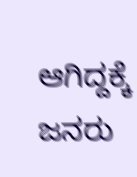ಆಗಿದ್ದಕ್ಕೆ ಜನರು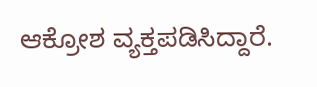ಆಕ್ರೋಶ ವ್ಯಕ್ತಪಡಿಸಿದ್ದಾರೆ.